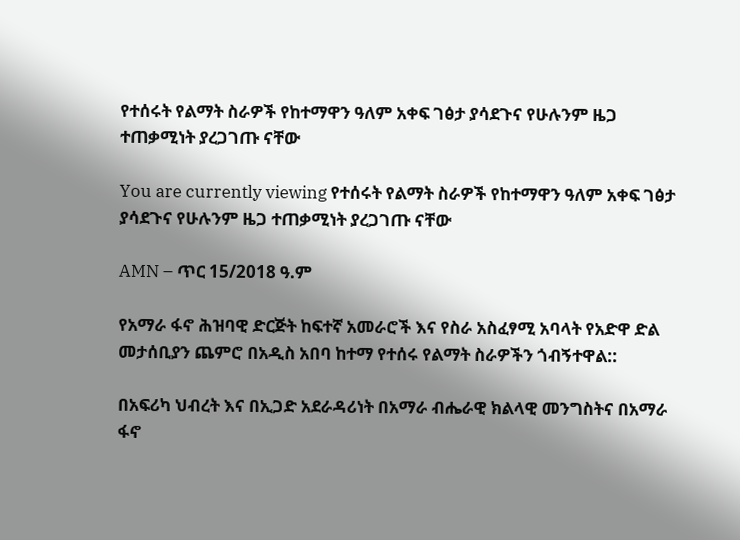የተሰሩት የልማት ስራዎች የከተማዋን ዓለም አቀፍ ገፅታ ያሳደጉና የሁሉንም ዜጋ ተጠቃሚነት ያረጋገጡ ናቸው

You are currently viewing የተሰሩት የልማት ስራዎች የከተማዋን ዓለም አቀፍ ገፅታ ያሳደጉና የሁሉንም ዜጋ ተጠቃሚነት ያረጋገጡ ናቸው

AMN – ጥር 15/2018 ዓ.ም

የአማራ ፋኖ ሕዝባዊ ድርጅት ከፍተኛ አመራሮች እና የስራ አስፈፃሚ አባላት የአድዋ ድል መታሰቢያን ጨምሮ በአዲስ አበባ ከተማ የተሰሩ የልማት ስራዎችን ጎብኝተዋል::

በአፍሪካ ህብረት እና በኢጋድ አደራዳሪነት በአማራ ብሔራዊ ክልላዊ መንግስትና በአማራ ፋኖ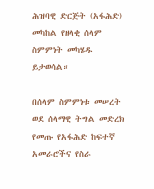ሕዝባዊ ድርጅት (አፋሕድ) መካከል የዘላቂ ሰላም ስምምነት መካሄዱ ይታወሳል።

በሰላም ስምምነቱ መሠረት ወደ ሰላማዊ ትግል መድረክ የመጡ የአፋሕድ ከፍተኛ አመራሮችና የስራ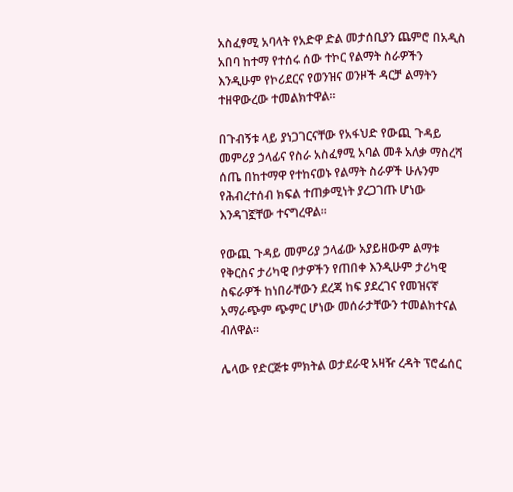አስፈፃሚ አባላት የአድዋ ድል መታሰቢያን ጨምሮ በአዲስ አበባ ከተማ የተሰሩ ሰው ተኮር የልማት ስራዎችን እንዲሁም የኮሪደርና የወንዝና ወንዞች ዳርቻ ልማትን ተዘዋውረው ተመልክተዋል።

በጉብኝቱ ላይ ያነጋገርናቸው የአፋህድ የውጪ ጉዳይ መምሪያ ኃላፊና የስራ አስፈፃሚ አባል መቶ አለቃ ማስረሻ ሰጤ በከተማዋ የተከናወኑ የልማት ስራዎች ሁሉንም የሕብረተሰብ ክፍል ተጠቃሚነት ያረጋገጡ ሆነው እንዳገኟቸው ተናግረዋል።

የውጪ ጉዳይ መምሪያ ኃላፊው አያይዘውም ልማቱ የቅርስና ታሪካዊ ቦታዎችን የጠበቀ እንዲሁም ታሪካዊ ስፍራዎች ከነበራቸውን ደረጃ ከፍ ያደረገና የመዝናኛ አማራጭም ጭምር ሆነው መሰራታቸውን ተመልክተናል ብለዋል።

ሌላው የድርጅቱ ምክትል ወታደራዊ አዛዥ ረዳት ፕሮፌሰር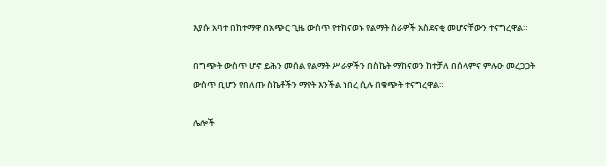እያሱ አባተ በከተማዋ በአጭር ጊዜ ውስጥ የተከናወኑ የልማት ስራዎች አስደናቂ መሆናቸውን ተናግረዋል።

በግጭት ውስጥ ሆኖ ይሕን መሰል የልማት ሥራዎችን በስኬት ማከናወን ከተቻለ በሰላምና ምሉዑ መረጋጋት ውስጥ ቢሆን የበለጡ ስኬቶችን ማየት እንችል ነበረ ሲሉ በቁጭት ተናግረዋል።

ሌሎች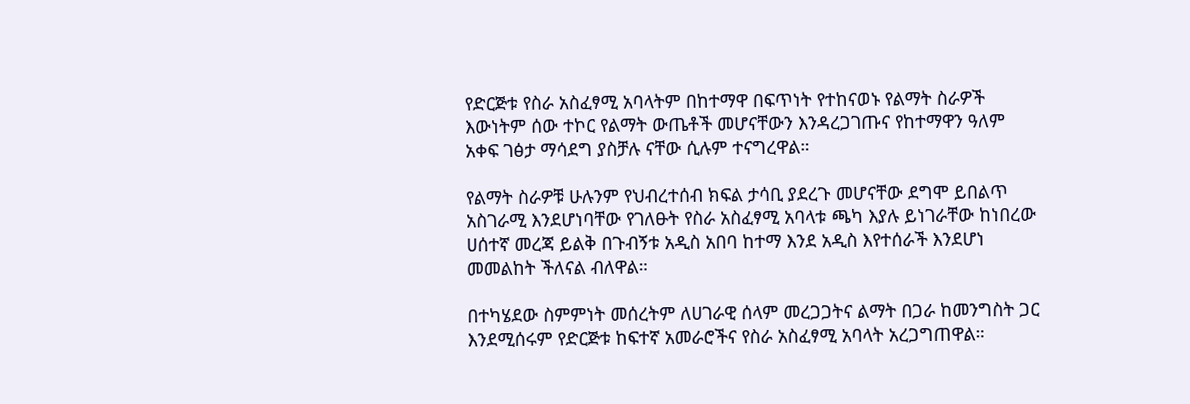የድርጅቱ የስራ አስፈፃሚ አባላትም በከተማዋ በፍጥነት የተከናወኑ የልማት ስራዎች እውነትም ሰው ተኮር የልማት ውጤቶች መሆናቸውን እንዳረጋገጡና የከተማዋን ዓለም አቀፍ ገፅታ ማሳደግ ያስቻሉ ናቸው ሲሉም ተናግረዋል።

የልማት ስራዎቹ ሁሉንም የህብረተሰብ ክፍል ታሳቢ ያደረጉ መሆናቸው ደግሞ ይበልጥ አስገራሚ እንደሆነባቸው የገለፁት የስራ አስፈፃሚ አባላቱ ጫካ እያሉ ይነገራቸው ከነበረው ሀሰተኛ መረጃ ይልቅ በጉብኝቱ አዲስ አበባ ከተማ እንደ አዲስ እየተሰራች እንደሆነ መመልከት ችለናል ብለዋል።

በተካሄደው ስምምነት መሰረትም ለሀገራዊ ሰላም መረጋጋትና ልማት በጋራ ከመንግስት ጋር እንደሚሰሩም የድርጅቱ ከፍተኛ አመራሮችና የስራ አስፈፃሚ አባላት አረጋግጠዋል።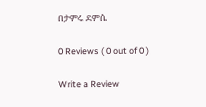በታምሩ ደምሴ

0 Reviews ( 0 out of 0 )

Write a Review